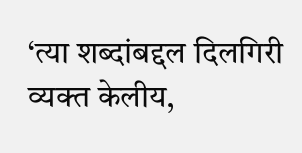‘त्या शब्दांबद्दल दिलगिरी व्यक्त केलीय,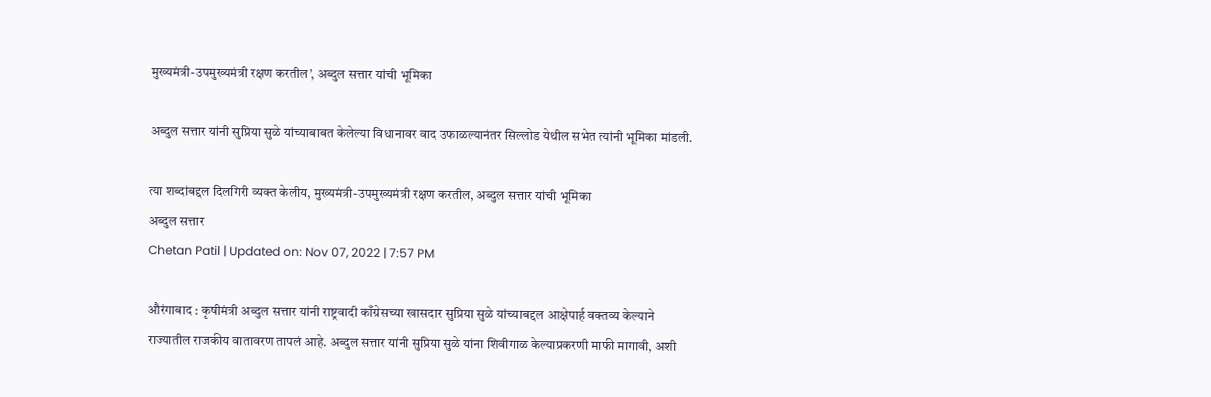मुख्यमंत्री-उपमुख्यमंत्री रक्षण करतील’, अब्दुल सत्तार यांची भूमिका

अब्दुल सत्तार यांनी सुप्रिया सुळे यांच्याबाबत केलेल्या विधानावर वाद उफाळल्यानंतर सिल्लोड येथील सभेत त्यांनी भूमिका मांडली.

त्या शब्दांबद्दल दिलगिरी व्यक्त केलीय, मुख्यमंत्री-उपमुख्यमंत्री रक्षण करतील, अब्दुल सत्तार यांची भूमिका
अब्दुल सत्तार
Chetan Patil | Updated on: Nov 07, 2022 | 7:57 PM

औरंगाबाद : कृषीमंत्री अब्दुल सत्तार यांनी राष्ट्रवादी काँग्रेसच्या खासदार सुप्रिया सुळे यांच्याबद्दल आक्षेपार्ह वक्तव्य केल्याने राज्यातील राजकीय वातावरण तापलं आहे. अब्दुल सत्तार यांनी सुप्रिया सुळे यांना शिवीगाळ केल्याप्रकरणी माफी मागावी, अशी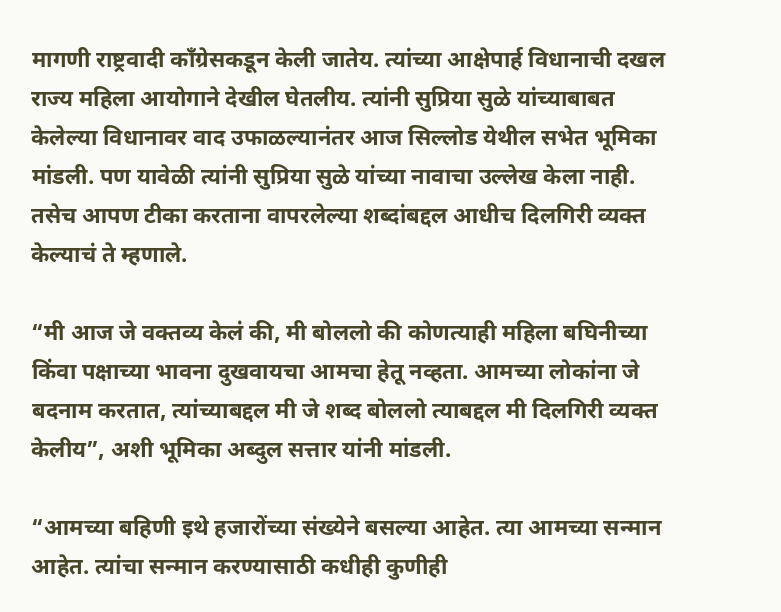मागणी राष्ट्रवादी काँग्रेसकडून केली जातेय. त्यांच्या आक्षेपार्ह विधानाची दखल राज्य महिला आयोगाने देखील घेतलीय. त्यांनी सुप्रिया सुळे यांच्याबाबत केलेल्या विधानावर वाद उफाळल्यानंतर आज सिल्लोड येथील सभेत भूमिका मांडली. पण यावेळी त्यांनी सुप्रिया सुळे यांच्या नावाचा उल्लेख केला नाही. तसेच आपण टीका करताना वापरलेल्या शब्दांबद्दल आधीच दिलगिरी व्यक्त केल्याचं ते म्हणाले.

“मी आज जे वक्तव्य केलं की, मी बोललो की कोणत्याही महिला बघिनीच्या किंवा पक्षाच्या भावना दुखवायचा आमचा हेतू नव्हता. आमच्या लोकांना जे बदनाम करतात, त्यांच्याबद्दल मी जे शब्द बोललो त्याबद्दल मी दिलगिरी व्यक्त केलीय”, अशी भूमिका अब्दुल सत्तार यांनी मांडली.

“आमच्या बहिणी इथे हजारोंच्या संख्येने बसल्या आहेत. त्या आमच्या सन्मान आहेत. त्यांचा सन्मान करण्यासाठी कधीही कुणीही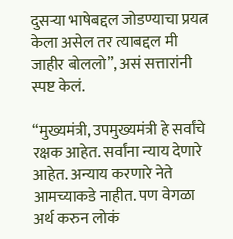दुसऱ्या भाषेबद्दल जोडण्याचा प्रयत्न केला असेल तर त्याबद्दल मी जाहीर बोललो”, असं सत्तारांनी स्पष्ट केलं.

“मुख्यमंत्री, उपमुख्यमंत्री हे सर्वांचे रक्षक आहेत. सर्वांना न्याय देणारे आहेत. अन्याय करणारे नेते आमच्याकडे नाहीत. पण वेगळा अर्थ करुन लोकं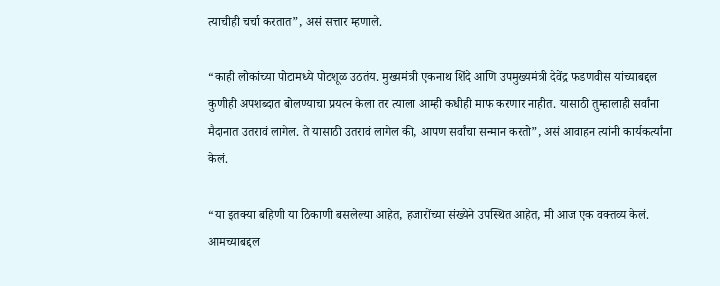त्याचीही चर्चा करतात”, असं सत्तार म्हणाले.

“काही लोकांच्या पोटामध्ये पोटशूळ उठतंय. मुख्यमंत्री एकनाथ शिंदे आणि उपमुख्यमंत्री देवेंद्र फडणवीस यांच्याबद्दल कुणीही अपशब्दात बोलण्याचा प्रयत्न केला तर त्याला आम्ही कधीही माफ करणार नाहीत. यासाठी तुम्हालाही सर्वांना मैदानात उतरावं लागेल. ते यासाठी उतरावं लागेल की, आपण सर्वांचा सन्मान करतो”, असं आवाहन त्यांनी कार्यकर्त्यांना केलं.

“या इतक्या बहिणी या ठिकाणी बसलेल्या आहेत, हजारोंच्या संख्येने उपस्थित आहेत, मी आज एक वक्तव्य केलं. आमच्याबद्दल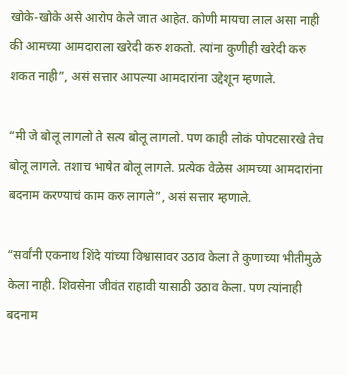खोके-खोके असे आरोप केले जात आहेत. कोणी मायचा लाल असा नाही की आमच्या आमदाराला खरेदी करु शकतो. त्यांना कुणीही खरेदी करु शकत नाही”, असं सत्तार आपल्या आमदारांना उद्देशून म्हणाले.

“मी जे बोलू लागलो ते सत्य बोलू लागलो. पण काही लोकं पोपटसारखे तेच बोलू लागले. तशाच भाषेत बोलू लागले. प्रत्येक वेळेस आमच्या आमदारांना बदनाम करण्याचं काम करु लागले”, असं सत्तार म्हणाले.

“सर्वांनी एकनाथ शिंदे यांच्या विश्वासावर उठाव केला ते कुणाच्या भीतीमुळे केला नाही. शिवसेना जीवंत राहावी यासाठी उठाव केला. पण त्यांनाही बदनाम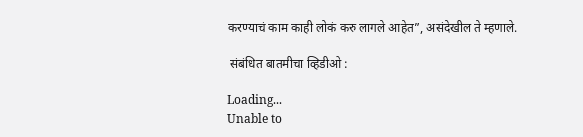करण्याचं काम काही लोकं करु लागले आहेत”, असंदेखील ते म्हणाले.

 संबंधित बातमीचा व्हिडीओ :

Loading...
Unable to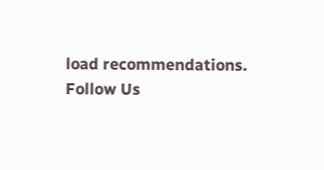load recommendations.
Follow Us